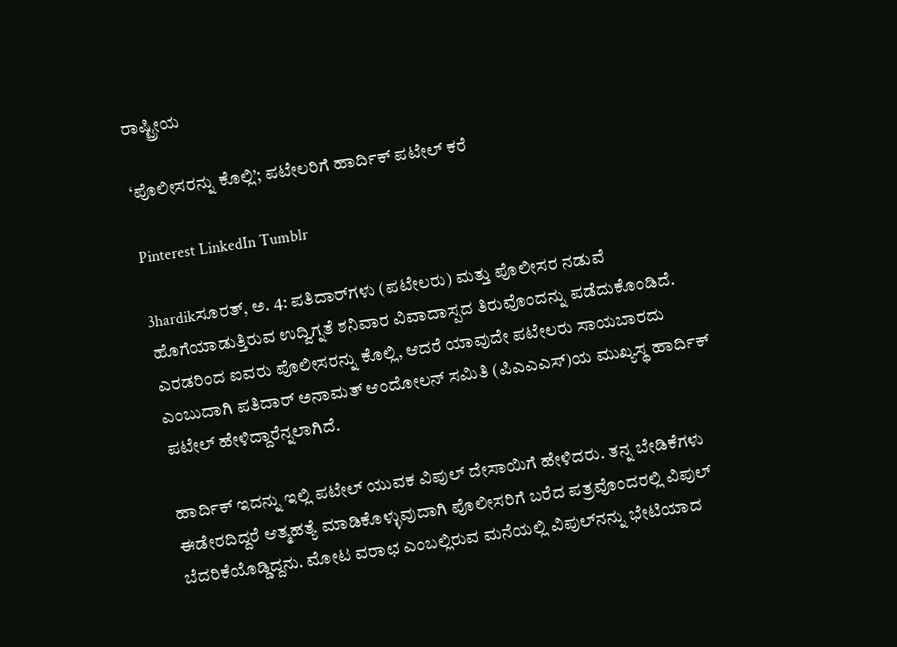ರಾಷ್ಟ್ರೀಯ

‘ಪೊಲೀಸರನ್ನು ಕೊಲ್ಲಿ’; ಪಟೇಲರಿಗೆ ಹಾರ್ದಿಕ್ ಪಟೇಲ್ ಕರೆ

Pinterest LinkedIn Tumblr

3hardikಸೂರತ್, ಅ. 4: ಪತಿದಾರ್‌ಗಳು (ಪಟೇಲರು) ಮತ್ತು ಪೊಲೀಸರ ನಡುವೆ ಹೊಗೆಯಾಡುತ್ತಿರುವ ಉದ್ವಿಗ್ನತೆ ಶನಿವಾರ ವಿವಾದಾಸ್ಪದ ತಿರುವೊಂದನ್ನು ಪಡೆದುಕೊಂಡಿದೆ. ಎರಡರಿಂದ ಐವರು ಪೊಲೀಸರನ್ನು ಕೊಲ್ಲಿ, ಆದರೆ ಯಾವುದೇ ಪಟೇಲರು ಸಾಯಬಾರದು ಎಂಬುದಾಗಿ ಪತಿದಾರ್ ಅನಾಮತ್ ಆಂದೋಲನ್ ಸಮಿತಿ (ಪಿಎಎಎಸ್)ಯ ಮುಖ್ಯಸ್ಥ ಹಾರ್ದಿಕ್ ಪಟೇಲ್ ಹೇಳಿದ್ದಾರೆನ್ನಲಾಗಿದೆ.

ಹಾರ್ದಿಕ್ ಇದನ್ನು ಇಲ್ಲಿ ಪಟೇಲ್ ಯುವಕ ವಿಪುಲ್ ದೇಸಾಯಿಗೆ ಹೇಳಿದರು. ತನ್ನ ಬೇಡಿಕೆಗಳು ಈಡೇರದಿದ್ದರೆ ಆತ್ಮಹತ್ಯೆ ಮಾಡಿಕೊಳ್ಳುವುದಾಗಿ ಪೊಲೀಸರಿಗೆ ಬರೆದ ಪತ್ರವೊಂದರಲ್ಲಿ ವಿಪುಲ್ ಬೆದರಿಕೆಯೊಡ್ಡಿದ್ದನು. ಮೋಟ ವರಾಛ ಎಂಬಲ್ಲಿರುವ ಮನೆಯಲ್ಲಿ ವಿಪುಲ್‌ನನ್ನು ಭೇಟಿಯಾದ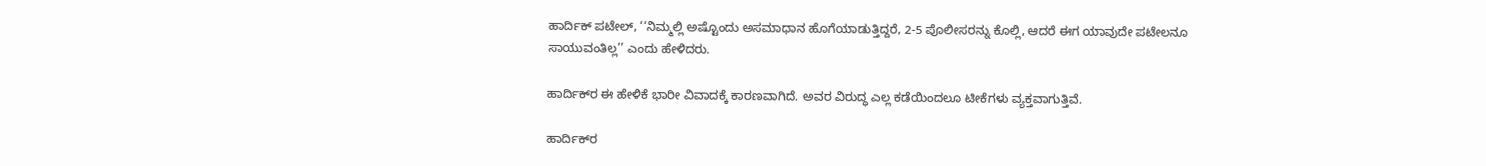ಹಾರ್ದಿಕ್ ಪಟೇಲ್, ‘‘ನಿಮ್ಮಲ್ಲಿ ಅಷ್ಟೊಂದು ಅಸಮಾಧಾನ ಹೊಗೆಯಾಡುತ್ತಿದ್ದರೆ, 2-5 ಪೊಲೀಸರನ್ನು ಕೊಲ್ಲಿ, ಆದರೆ ಈಗ ಯಾವುದೇ ಪಟೇಲನೂ ಸಾಯುವಂತಿಲ್ಲ’’ ಎಂದು ಹೇಳಿದರು.

ಹಾರ್ದಿಕ್‌ರ ಈ ಹೇಳಿಕೆ ಭಾರೀ ವಿವಾದಕ್ಕೆ ಕಾರಣವಾಗಿದೆ. ಅವರ ವಿರುದ್ಧ ಎಲ್ಲ ಕಡೆಯಿಂದಲೂ ಟೀಕೆಗಳು ವ್ಯಕ್ತವಾಗುತ್ತಿವೆ.

ಹಾರ್ದಿಕ್‌ರ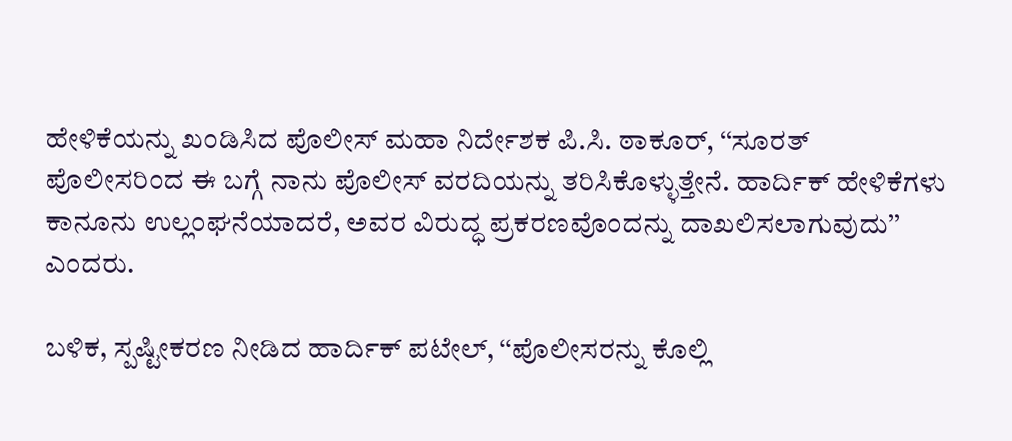ಹೇಳಿಕೆಯನ್ನು ಖಂಡಿಸಿದ ಪೊಲೀಸ್ ಮಹಾ ನಿರ್ದೇಶಕ ಪಿ.ಸಿ. ಠಾಕೂರ್, ‘‘ಸೂರತ್ ಪೊಲೀಸರಿಂದ ಈ ಬಗ್ಗೆ ನಾನು ಪೊಲೀಸ್ ವರದಿಯನ್ನು ತರಿಸಿಕೊಳ್ಳುತ್ತೇನೆ. ಹಾರ್ದಿಕ್ ಹೇಳಿಕೆಗಳು ಕಾನೂನು ಉಲ್ಲಂಘನೆಯಾದರೆ, ಅವರ ವಿರುದ್ಧ ಪ್ರಕರಣವೊಂದನ್ನು ದಾಖಲಿಸಲಾಗುವುದು’’ ಎಂದರು.

ಬಳಿಕ, ಸ್ಪಷ್ಟೀಕರಣ ನೀಡಿದ ಹಾರ್ದಿಕ್ ಪಟೇಲ್, ‘‘ಪೊಲೀಸರನ್ನು ಕೊಲ್ಲಿ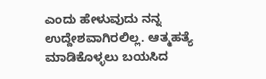ಎಂದು ಹೇಳುವುದು ನನ್ನ ಉದ್ದೇಶವಾಗಿರಲಿಲ್ಲ. ಆತ್ಮಹತ್ಯೆ ಮಾಡಿಕೊಳ್ಳಲು ಬಯಸಿದ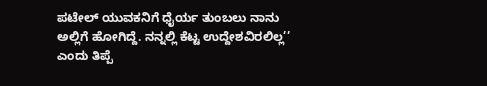ಪಟೇಲ್ ಯುವಕನಿಗೆ ಧೈರ್ಯ ತುಂಬಲು ನಾನು ಅಲ್ಲಿಗೆ ಹೋಗಿದ್ದೆ. ನನ್ನಲ್ಲಿ ಕೆಟ್ಟ ಉದ್ದೇಶವಿರಲಿಲ್ಲ’’ ಎಂದು ತಿಪ್ಪೆ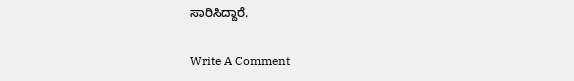ಸಾರಿಸಿದ್ದಾರೆ.

Write A Comment